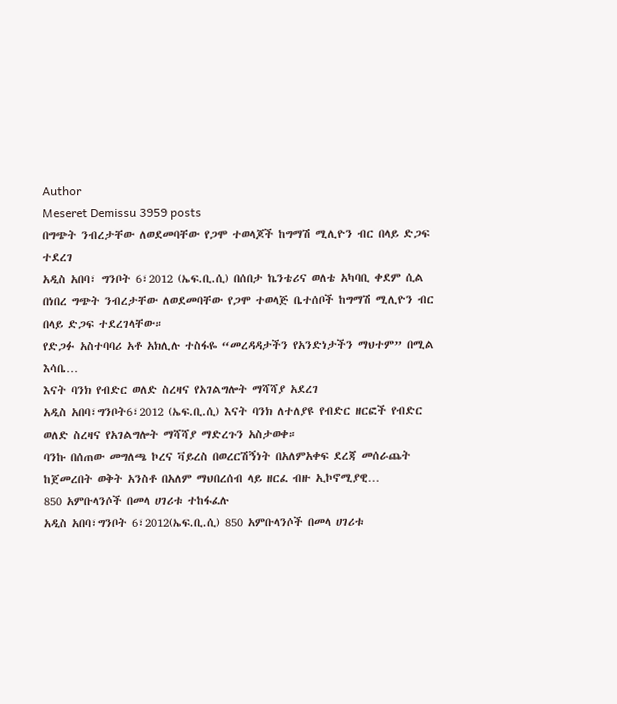Author
Meseret Demissu 3959 posts
በግጭት ንብረታቸው ለወደመባቸው የጋሞ ተወላጆች ከግማሽ ሚሊዮን ብር በላይ ድጋፍ ተደረገ
አዲስ አበባ፣ ግንቦት 6፣2012 (ኤፍ.ቢ.ሲ) በሰበታ ኬንቴሪና ወለቴ አካባቢ ቀደም ሲል በነበረ ግጭት ንብረታቸው ለወደመባቸው የጋሞ ተወላጅ ቤተሰቦች ከግማሽ ሚሊዮን ብር በላይ ድጋፍ ተደረገላቸው።
የድጋፉ አስተባባሪ አቶ አክሊሉ ተስፋዬ “መረዳዳታችን የአንድነታችን ማህተም” በሚል እሳቤ…
እናት ባንክ የብድር ወለድ ስረዛና የአገልግሎት ማሻሻያ አደረገ
አዲስ አበባ፣ግንቦት6፣2012 (ኤፍ.ቢ.ሲ) እናት ባንክ ለተለያዩ የብድር ዘርፎች የብድር ወለድ ስረዛና የአገልግሎት ማሻሻያ ማድረጉን አስታወቀ።
ባንኩ በሰጠው መግለጫ ኮረና ቫይረስ በወረርሽኝነት በአለምአቀፍ ደረጃ መሰራጨት ከጀመረበት ወቅት አንስቶ በአለም ማህበረሰብ ላይ ዘርፈ ብዙ ኢኮኖሚያዊ…
850 አምቡላንሶች በመላ ሀገሪቱ ተከፋፈሉ
አዲስ አበባ፣ግንቦት 6፣2012(ኤፍ.ቢ.ሲ) 850 አምቡላንሶች በመላ ሀገሪቱ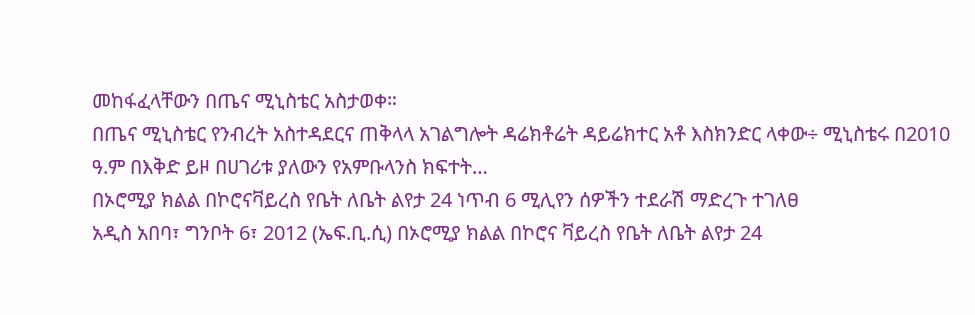መከፋፈላቸውን በጤና ሚኒስቴር አስታወቀ።
በጤና ሚኒስቴር የንብረት አስተዳደርና ጠቅላላ አገልግሎት ዳሬክቶሬት ዳይሬክተር አቶ እስክንድር ላቀው÷ ሚኒስቴሩ በ2010 ዓ.ም በእቅድ ይዞ በሀገሪቱ ያለውን የአምቡላንስ ክፍተት…
በኦሮሚያ ክልል በኮሮናቫይረስ የቤት ለቤት ልየታ 24 ነጥብ 6 ሚሊየን ሰዎችን ተደራሽ ማድረጉ ተገለፀ
አዲስ አበባ፣ ግንቦት 6፣ 2012 (ኤፍ.ቢ.ሲ) በኦሮሚያ ክልል በኮሮና ቫይረስ የቤት ለቤት ልየታ 24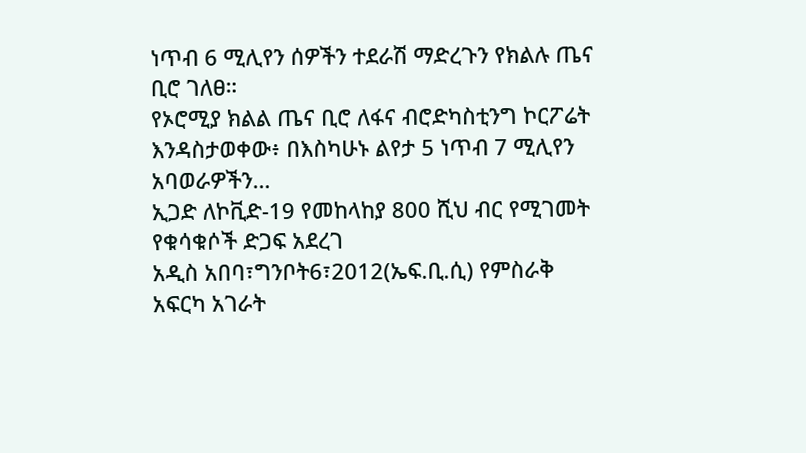ነጥብ 6 ሚሊየን ሰዎችን ተደራሽ ማድረጉን የክልሉ ጤና ቢሮ ገለፀ።
የኦሮሚያ ክልል ጤና ቢሮ ለፋና ብሮድካስቲንግ ኮርፖሬት እንዳስታወቀው፥ በእስካሁኑ ልየታ 5 ነጥብ 7 ሚሊየን አባወራዎችን…
ኢጋድ ለኮቪድ-19 የመከላከያ 800 ሺህ ብር የሚገመት የቁሳቁሶች ድጋፍ አደረገ
አዲስ አበባ፣ግንቦት6፣2012(ኤፍ.ቢ.ሲ) የምስራቅ አፍርካ አገራት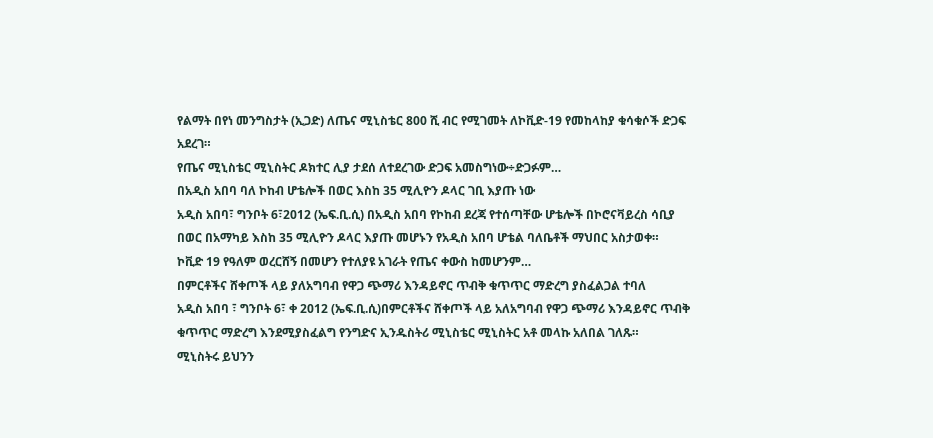የልማት በየነ መንግስታት (ኢጋድ) ለጤና ሚኒስቴር 800 ሺ ብር የሚገመት ለኮቪድ-19 የመከላከያ ቁሳቁሶች ድጋፍ አደረገ።
የጤና ሚኒስቴር ሚኒስትር ዶክተር ሊያ ታደሰ ለተደረገው ድጋፍ አመስግነው÷ድጋፉም…
በአዲስ አበባ ባለ ኮከብ ሆቴሎች በወር እስከ 35 ሚሊዮን ዶላር ገቢ እያጡ ነው
አዲስ አበባ፣ ግንቦት 6፣2012 (ኤፍ.ቢ.ሲ) በአዲስ አበባ የኮከብ ደረጃ የተሰጣቸው ሆቴሎች በኮሮናቫይረስ ሳቢያ በወር በአማካይ እስከ 35 ሚሊዮን ዶላር እያጡ መሆኑን የአዲስ አበባ ሆቴል ባለቤቶች ማህበር አስታወቀ።
ኮቪድ 19 የዓለም ወረርሸኝ በመሆን የተለያዩ አገራት የጤና ቀውስ ከመሆንም…
በምርቶችና ሸቀጦች ላይ ያለአግባብ የዋጋ ጭማሪ እንዳይኖር ጥብቅ ቁጥጥር ማድረግ ያስፈልጋል ተባለ
አዲስ አበባ ፣ ግንቦት 6፣ ቀ 2012 (ኤፍ.ቢ.ሲ)በምርቶችና ሸቀጦች ላይ አለአግባብ የዋጋ ጭማሪ እንዳይኖር ጥብቅ ቁጥጥር ማድረግ እንደሚያስፈልግ የንግድና ኢንዱስትሪ ሚኒስቴር ሚኒስትር አቶ መላኩ አለበል ገለጹ።
ሚኒስትሩ ይህንን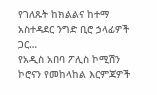የገለጹት ከክልልና ከተማ አስተዳደር ንግድ ቢሮ ኃላፊዎች ጋር…
የአዲስ አበባ ፖሊስ ኮሚሽን ኮሮናን የመከላከል እርምጃዎች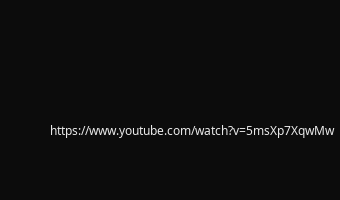https://www.youtube.com/watch?v=5msXp7XqwMw